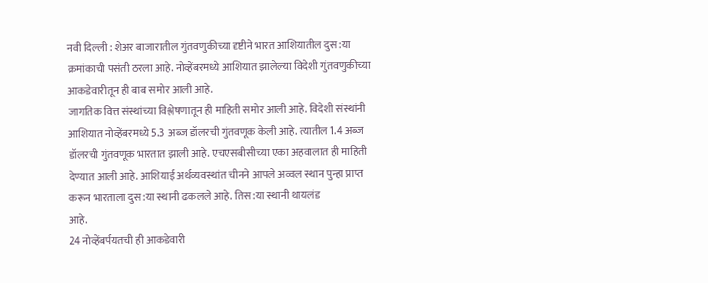नवी दिल्ली : शेअर बाजारातील गुंतवणुकीच्या दृष्टीने भारत आशियातील दुस:या क्रमांकाची पसंती ठरला आहे. नोव्हेंबरमध्ये आशियात झालेल्या विदेशी गुंतवणुकीच्या आकडेवारीतून ही बाब समोर आली आहे.
जागतिक वित्त संस्थांच्या विश्लेषणातून ही माहिती समोर आली आहे. विदेशी संस्थांनी आशियात नोव्हेंबरमध्ये 5.3 अब्ज डॉलरची गुंतवणूक केली आहे. त्यातील 1.4 अब्ज डॉलरची गुंतवणूक भारतात झाली आहे. एचएसबीसीच्या एका अहवालात ही माहिती देण्यात आली आहे. आशियाई अर्थव्यवस्थांत चीनने आपले अव्वल स्थान पुन्हा प्राप्त करून भारताला दुस:या स्थानी ढकलले आहे. तिस:या स्थानी थायलंड
आहे.
24 नोव्हेंबर्पयतची ही आकडेवारी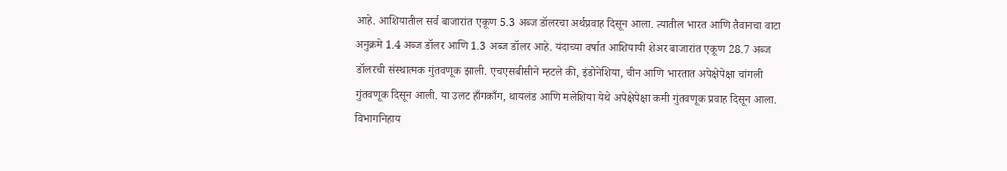आहे. आशियातील सर्व बाजारांत एकूण 5.3 अब्ज डॉलरचा अर्थप्रवाह दिसून आला. त्यातील भारत आणि तैवानचा वाटा अनुक्रमे 1.4 अब्ज डॉलर आणि 1.3 अब्ज डॉलर आहे. यंदाच्या वर्षात आशियायी शेअर बाजारांत एकूण 28.7 अब्ज डॉलरची संस्थात्मक गुंतवणूक झाली. एचएसबीसीने म्हटले की, इंडोनेशिया, चीन आणि भारतात अपेक्षेपेक्षा चांगली गुंतवणूक दिसून आली. या उलट हाँगकाँग, थायलंड आणि मलेशिया येथे अपेक्षेपेक्षा कमी गुंतवणूक प्रवाह दिसून आला. विभागनिहाय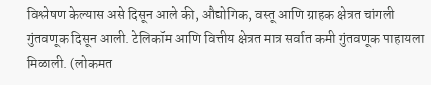विश्लेषण केल्यास असे दिसून आले की, औद्योगिक, वस्तू आणि ग्राहक क्षेत्रत चांगली गुंतवणूक दिसून आली. टेलिकॉम आणि वित्तीय क्षेत्रत मात्र सर्वात कमी गुंतवणूक पाहायला मिळाली. (लोकमत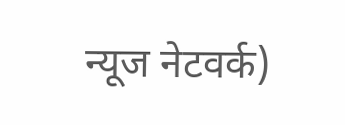न्यूज नेटवर्क)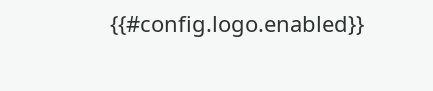{{#config.logo.enabled}}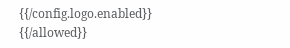{{/config.logo.enabled}}
{{/allowed}}